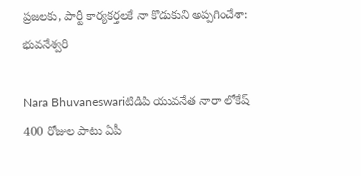ప్రజలకు, పార్టీ కార్యకర్తలకే నా కొడుకుని అప్పగించేశా: భువనేశ్వరి

Nara Bhuvaneswariటిడిపి యువనేత నారా లోకేష్‌ 400 రోజుల పాటు ఏపీ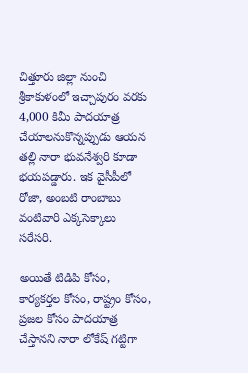చిత్తూరు జిల్లా నుంచి శ్రీకాకుళంలో ఇచ్చాపురం వరకు 4,000 కిమీ పాదయాత్ర చేయాలనుకొన్నప్పుడు ఆయన తల్లి నారా భువనేశ్వరి కూడా భయపడ్డారు. ఇక వైసీపీలో రోజా, అంబటి రాంబాబు వంటివారి ఎక్కసెక్కాలు సరేసరి.

అయితే టిడిపి కోసం, కార్యకర్తల కోసం, రాష్ట్రం కోసం, ప్రజల కోసం పాదయాత్ర చేస్తానని నారా లోకేష్‌ గట్టిగా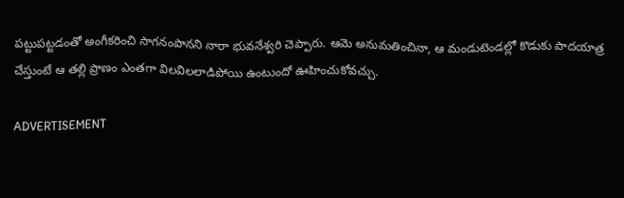పట్టుపట్టడంతో అంగీకరించి సాగనంపానని నారా భువనేశ్వరి చెప్పారు. ఆమె అనుమతించినా, ఆ మండుటెండల్లో కొడుకు పాదయాత్ర చేస్తుంటే ఆ తల్లి ప్రాణం ఎంతగా విలవిలలాడిపోయి ఉంటుందో ఊహించుకోవచ్చు.

ADVERTISEMENT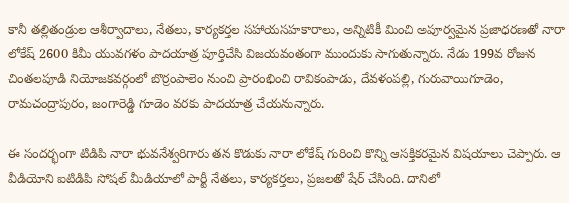కానీ తల్లితండ్రుల ఆశీర్వాదాలు, నేతలు, కార్యకర్తల సహాయసహకారాలు, అన్నిటికీ మించి అపూర్వమైన ప్రజాధరణతో నారా లోకేష్‌ 2600 కిమీ యువగళం పాదయాత్ర పూర్తిచేసి విజయవంతంగా ముందుకు సాగుతున్నారు. నేడు 199వ రోజున చింతలపూడి నియోజకవర్గంలో బొర్రంపాలెం నుంచి ప్రారంభించి రావికంపాడు, దేవళంపల్లి, గురువాయిగూడెం, రామచంద్రాపురం, జంగారెడ్డి గూడెం వరకు పాదయాత్ర చేయనున్నారు.

ఈ సందర్భంగా టిడిపి నారా భువనేశ్వరిగారు తన కొడుకు నారా లోకేష్‌ గురించి కొన్ని ఆసక్తికరమైన విషయాలు చెప్పారు. ఆ వీడియోని ఐటిడిపి సోషల్ మీడియాలో పార్టీ నేతలు, కార్యకర్తలు, ప్రజలతో షేర్ చేసింది. దానిలో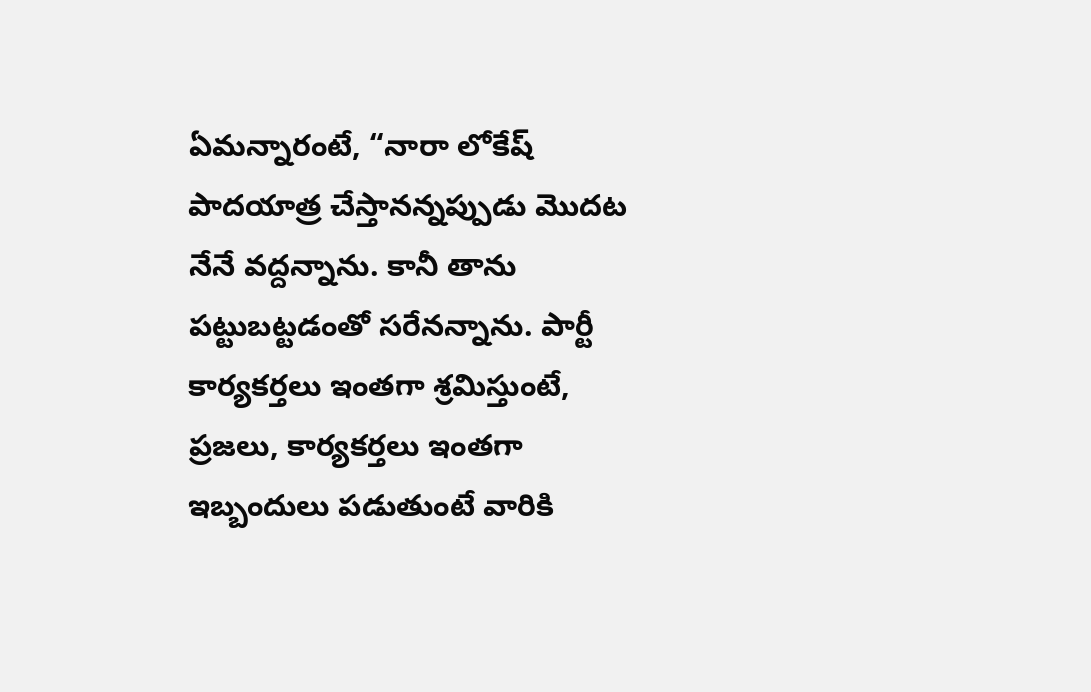ఏమన్నారంటే, “నారా లోకేష్‌ పాదయాత్ర చేస్తానన్నప్పుడు మొదట నేనే వద్దన్నాను. కానీ తాను పట్టుబట్టడంతో సరేనన్నాను. పార్టీ కార్యకర్తలు ఇంతగా శ్రమిస్తుంటే, ప్రజలు, కార్యకర్తలు ఇంతగా ఇబ్బందులు పడుతుంటే వారికి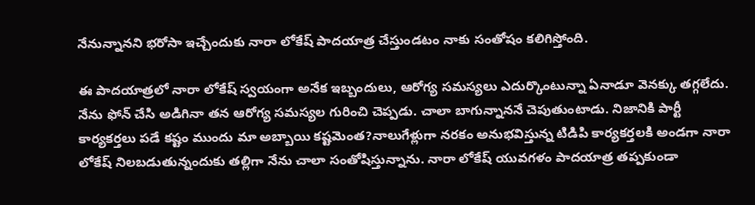నేనున్నానని భరోసా ఇచ్చేందుకు నారా లోకేష్‌ పాదయాత్ర చేస్తుండటం నాకు సంతోషం కలిగిస్తోంది.

ఈ పాదయాత్రలో నారా లోకేష్‌ స్వయంగా అనేక ఇబ్బందులు, ఆరోగ్య సమస్యలు ఎదుర్కొంటున్నా ఏనాడూ వెనక్కు తగ్గలేదు. నేను ఫోన్‌ చేసి అడిగినా తన ఆరోగ్య సమస్యల గురించి చెప్పడు. చాలా బాగున్నాననే చెపుతుంటాడు. నిజానికి పార్టీ కార్యకర్తలు పడే కష్టం ముందు మా అబ్బాయి కష్టమెంత?నాలుగేళ్లుగా నరకం అనుభవిస్తున్న టిడిపి కార్యకర్తలకి అండగా నారా లోకేష్‌ నిలబడుతున్నందుకు తల్లిగా నేను చాలా సంతోషిస్తున్నాను. నారా లోకేష్‌ యువగళం పాదయాత్ర తప్పకుండా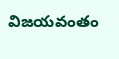విజయవంతం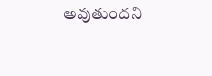అవుతుందని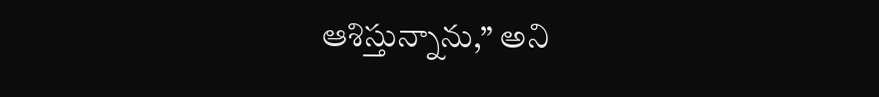ఆశిస్తున్నాను,” అని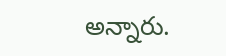అన్నారు.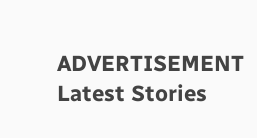ADVERTISEMENT
Latest Stories